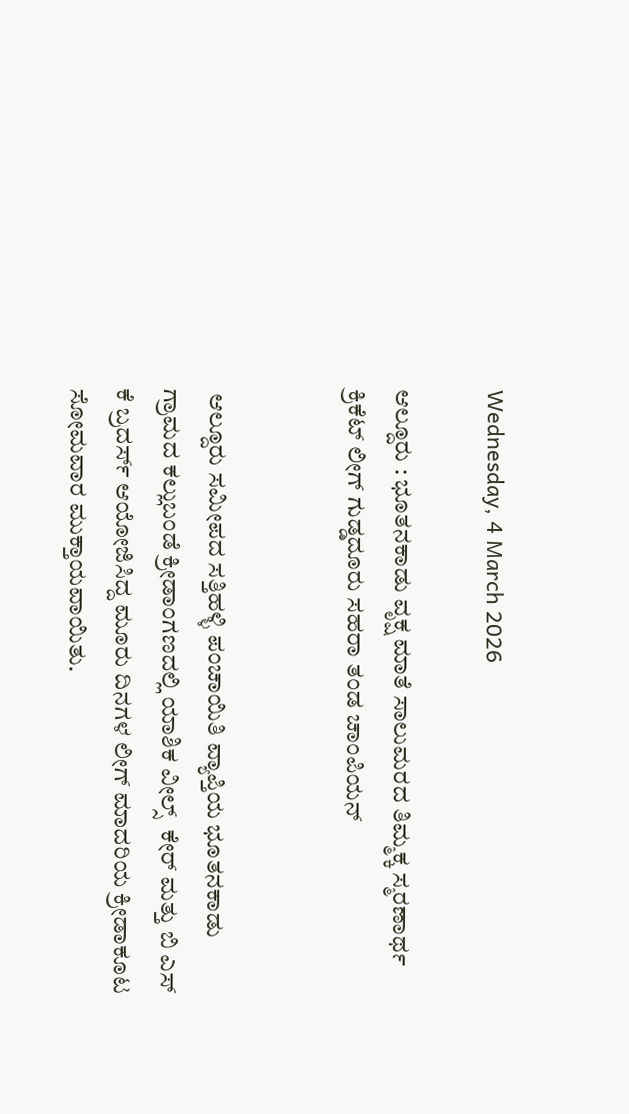Wednesday, 4 March 2026

ಆಲ್ದೂರು : ಭೂತನಕಾಡು ವೃಕ್ಷ ಮಾತೆ ಸಾಲುಮರದ ತಿಮ್ಮಕ್ಕ ಸ್ಮರಣಾರ್ಥ ಕ್ರಿಕೆಟ್ ಲೀಗ್ ಗುಡ್ಡದೂರು ಸಹರಾ ತಂಡ ಚಾಂಪಿಯನ್


 ಆಲ್ದೂರು ಸಮೀಪದ ಸತ್ತಿಹಳ್ಳಿ ಪಂಚಾಯಿತಿ ವ್ಯಾಪ್ತಿಯ ಭೂತನಕಾಡು ಗ್ರಾಮದ ಕಲ್ಲುಬಂಡೆ ಕ್ರೀಡಾಂಗಣದಲ್ಲಿ ಯಾಶಿಕ ವೀಲ್ಸ್  ಕೇರ್ ಮತ್ತು ಬಿ ಎಸ್ ಕೆ ಬ್ರದರ್ಸ್ ಆಯೋಜಿಸಿದ್ದ ಮೂರು ದಿನಗಳ ಲೀಗ್ ಮಾದರಿಯ ಕ್ರೀಡಾಕೂಟ ಸೋಮವಾರ ಮುಕ್ತಾಯವಾಯಿತು.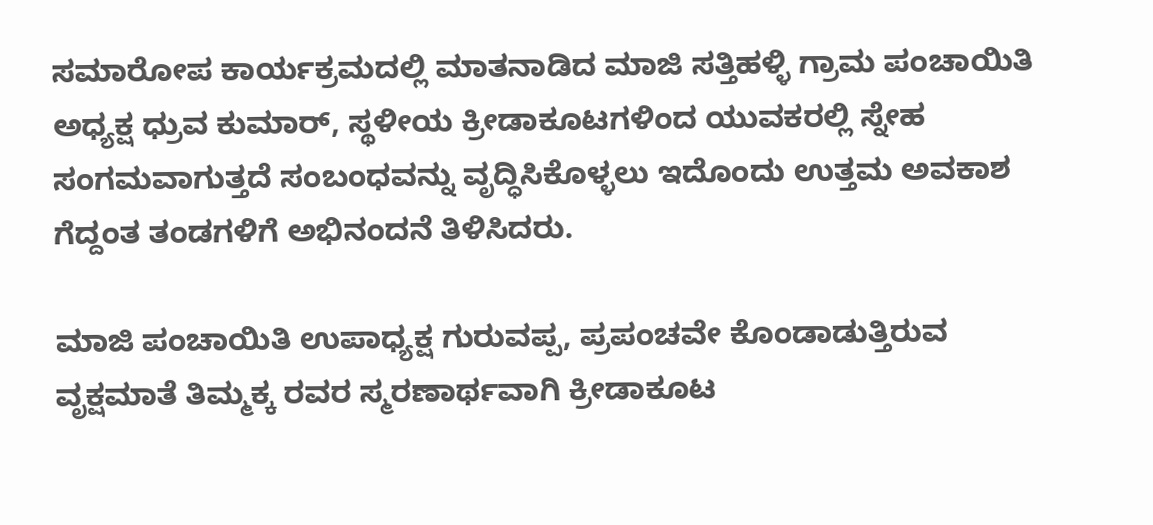ಸಮಾರೋಪ ಕಾರ್ಯಕ್ರಮದಲ್ಲಿ ಮಾತನಾಡಿದ ಮಾಜಿ ಸತ್ತಿಹಳ್ಳಿ ಗ್ರಾಮ ಪಂಚಾಯಿತಿ ಅಧ್ಯಕ್ಷ ಧ್ರುವ ಕುಮಾರ್, ಸ್ಥಳೀಯ ಕ್ರೀಡಾಕೂಟಗಳಿಂದ ಯುವಕರಲ್ಲಿ ಸ್ನೇಹ ಸಂಗಮವಾಗುತ್ತದೆ ಸಂಬಂಧವನ್ನು ವೃದ್ಧಿಸಿಕೊಳ್ಳಲು ಇದೊಂದು ಉತ್ತಮ ಅವಕಾಶ ಗೆದ್ದಂತ ತಂಡಗಳಿಗೆ ಅಭಿನಂದನೆ ತಿಳಿಸಿದರು.

ಮಾಜಿ ಪಂಚಾಯಿತಿ ಉಪಾಧ್ಯಕ್ಷ ಗುರುವಪ್ಪ, ಪ್ರಪಂಚವೇ ಕೊಂಡಾಡುತ್ತಿರುವ ವೃಕ್ಷಮಾತೆ ತಿಮ್ಮಕ್ಕ ರವರ ಸ್ಮರಣಾರ್ಥವಾಗಿ ಕ್ರೀಡಾಕೂಟ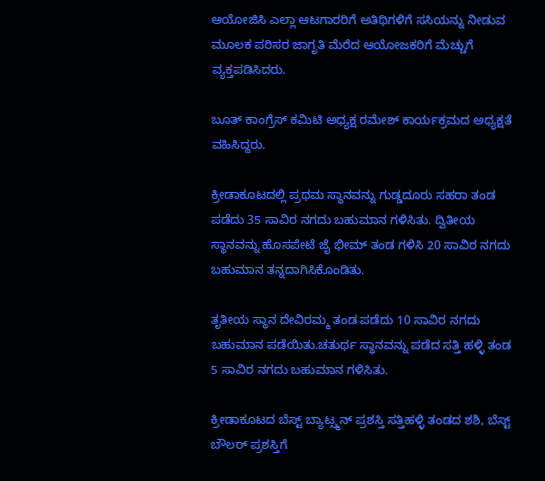ಆಯೋಜಿಸಿ ಎಲ್ಲಾ ಆಟಗಾರರಿಗೆ ಅತಿಥಿಗಳಿಗೆ ಸಸಿಯನ್ನು ನೀಡುವ ಮೂಲಕ ಪರಿಸರ ಜಾಗೃತಿ ಮೆರೆದ ಆಯೋಜಕರಿಗೆ ಮೆಚ್ಚುಗೆ ವ್ಯಕ್ತಪಡಿಸಿದರು.

ಬೂತ್ ಕಾಂಗ್ರೆಸ್ ಕಮಿಟಿ ಅಧ್ಯಕ್ಷ ರಮೇಶ್ ಕಾರ್ಯಕ್ರಮದ ಅಧ್ಯಕ್ಷತೆ ವಹಿಸಿದ್ದರು.

ಕ್ರೀಡಾಕೂಟದಲ್ಲಿ ಪ್ರಥಮ ಸ್ಥಾನವನ್ನು ಗುಡ್ಡದೂರು ಸಹರಾ ತಂಡ ಪಡೆದು 35 ಸಾವಿರ ನಗದು ಬಹುಮಾನ ಗಳಿಸಿತು. ದ್ವಿತೀಯ ಸ್ಥಾನವನ್ನು ಹೊಸಪೇಟೆ ಜೈ ಭೀಮ್ ತಂಡ ಗಳಿಸಿ 20 ಸಾವಿರ ನಗದು ಬಹುಮಾನ ತನ್ನದಾಗಿಸಿಕೊಂಡಿತು.

ತೃತೀಯ ಸ್ಥಾನ ದೇವಿರಮ್ಮ ತಂಡ ಪಡೆದು 10 ಸಾವಿರ ನಗದು ಬಹುಮಾನ ಪಡೆಯಿತು.ಚತುರ್ಥ ಸ್ಥಾನವನ್ನು ಪಡೆದ ಸತ್ತಿ ಹಳ್ಳಿ ತಂಡ 5 ಸಾವಿರ ನಗದು ಬಹುಮಾನ ಗಳಿಸಿತು.

ಕ್ರೀಡಾಕೂಟದ ಬೆಸ್ಟ್ ಬ್ಯಾಟ್ಸ್ಮನ್ ಪ್ರಶಸ್ತಿ ಸತ್ತಿಹಳ್ಳಿ ತಂಡದ ಶಶಿ, ಬೆಸ್ಟ್ ಬೌಲರ್ ಪ್ರಶಸ್ತಿಗೆ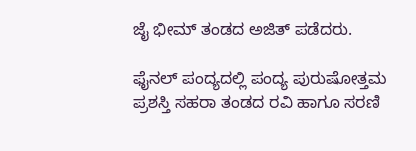ಜೈ ಭೀಮ್ ತಂಡದ ಅಜಿತ್ ಪಡೆದರು.

ಫೈನಲ್ ಪಂದ್ಯದಲ್ಲಿ ಪಂದ್ಯ ಪುರುಷೋತ್ತಮ ಪ್ರಶಸ್ತಿ ಸಹರಾ ತಂಡದ ರವಿ ಹಾಗೂ ಸರಣಿ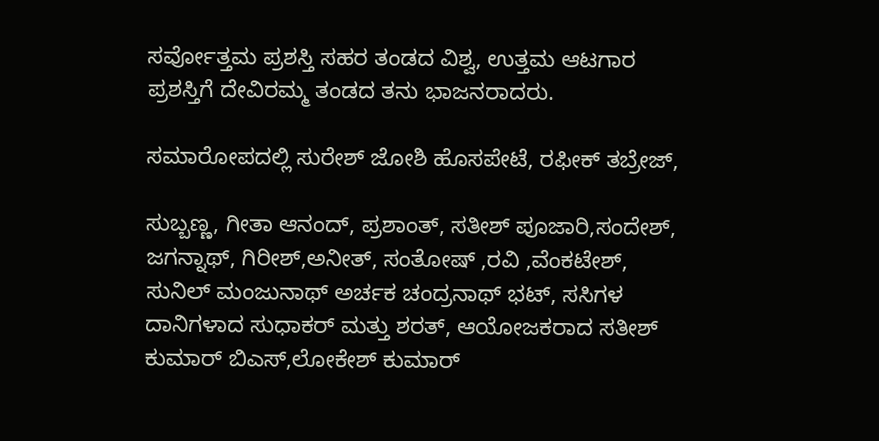ಸರ್ವೋತ್ತಮ ಪ್ರಶಸ್ತಿ ಸಹರ ತಂಡದ ವಿಶ್ವ, ಉತ್ತಮ ಆಟಗಾರ ಪ್ರಶಸ್ತಿಗೆ ದೇವಿರಮ್ಮ ತಂಡದ ತನು ಭಾಜನರಾದರು.

ಸಮಾರೋಪದಲ್ಲಿ ಸುರೇಶ್ ಜೋಶಿ ಹೊಸಪೇಟೆ, ರಫೀಕ್ ತಬ್ರೇಜ್,

ಸುಬ್ಬಣ್ಣ, ಗೀತಾ ಆನಂದ್, ಪ್ರಶಾಂತ್, ಸತೀಶ್ ಪೂಜಾರಿ,ಸಂದೇಶ್, ಜಗನ್ನಾಥ್, ಗಿರೀಶ್,ಅನೀತ್, ಸಂತೋಷ್ ,ರವಿ ,ವೆಂಕಟೇಶ್, ಸುನಿಲ್ ಮಂಜುನಾಥ್ ಅರ್ಚಕ ಚಂದ್ರನಾಥ್ ಭಟ್, ಸಸಿಗಳ ದಾನಿಗಳಾದ ಸುಧಾಕರ್ ಮತ್ತು ಶರತ್, ಆಯೋಜಕರಾದ ಸತೀಶ್ ಕುಮಾರ್ ಬಿಎಸ್,ಲೋಕೇಶ್ ಕುಮಾರ್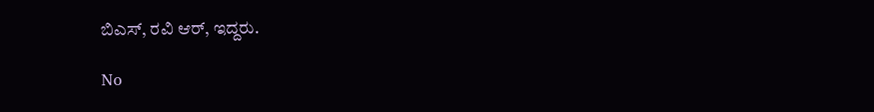ಬಿಎಸ್, ರವಿ ಆರ್, ಇದ್ದರು.

No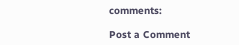comments:

Post a Comment